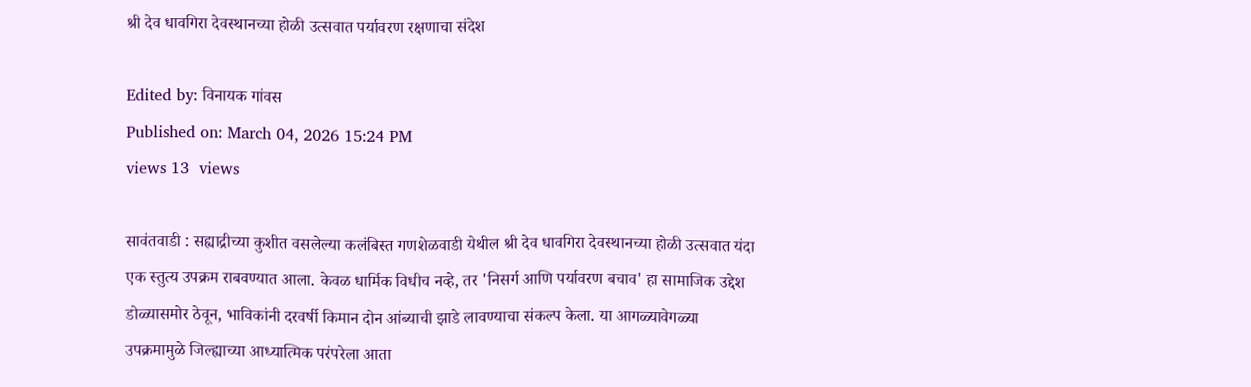श्री देव धावगिरा देवस्थानच्या होळी उत्सवात पर्यावरण रक्षणाचा संदेश

Edited by: विनायक गांवस
Published on: March 04, 2026 15:24 PM
views 13  views

सावंतवाडी : सह्याद्रीच्या कुशीत वसलेल्या कलंबिस्त गणशेळवाडी येथील श्री देव धावगिरा देवस्थानच्या होळी उत्सवात यंदा एक स्तुत्य उपक्रम राबवण्यात आला. केवळ धार्मिक विधीच नव्हे, तर 'निसर्ग आणि पर्यावरण बचाव' हा सामाजिक उद्देश डोळ्यासमोर ठेवून, भाविकांनी दरवर्षी किमान दोन आंब्याची झाडे लावण्याचा संकल्प केला. या आगळ्यावेगळ्या उपक्रमामुळे जिल्ह्याच्या आध्यात्मिक परंपरेला आता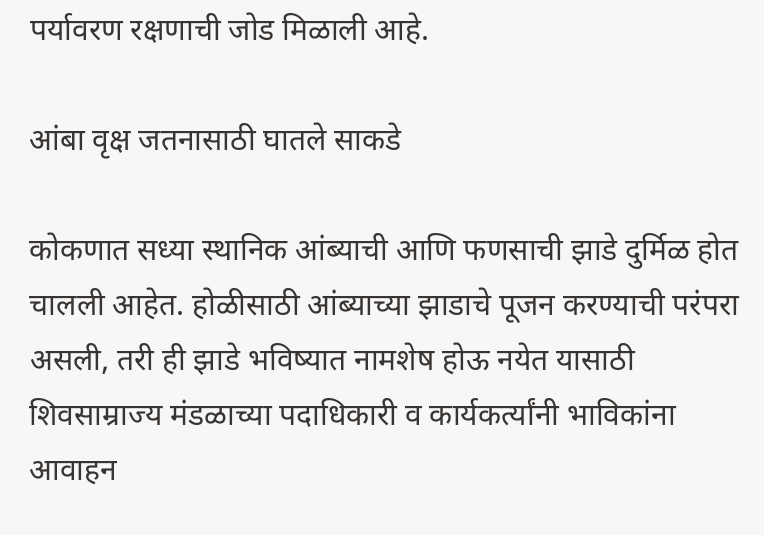पर्यावरण रक्षणाची जोड मिळाली आहे.

आंबा वृक्ष जतनासाठी घातले साकडे

कोकणात सध्या स्थानिक आंब्याची आणि फणसाची झाडे दुर्मिळ होत चालली आहेत. होळीसाठी आंब्याच्या झाडाचे पूजन करण्याची परंपरा असली, तरी ही झाडे भविष्यात नामशेष होऊ नयेत यासाठी शिवसाम्राज्य मंडळाच्या पदाधिकारी व कार्यकर्त्यांनी भाविकांना आवाहन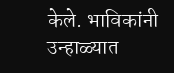केले. भाविकांनी उन्हाळ्यात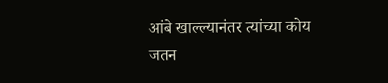आंबे खाल्ल्यानंतर त्यांच्या कोय जतन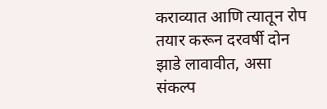कराव्यात आणि त्यातून रोप तयार करून दरवर्षी दोन झाडे लावावीत, असा संकल्प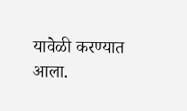यावेळी करण्यात आला.